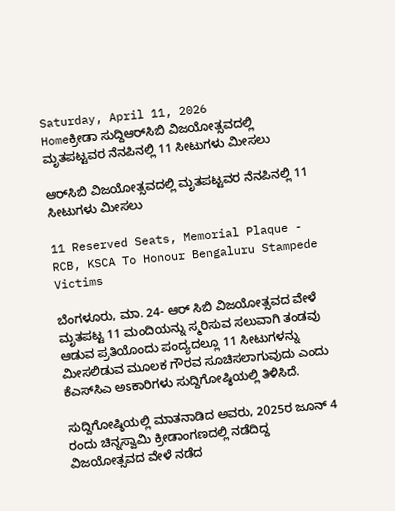Saturday, April 11, 2026
Homeಕ್ರೀಡಾ ಸುದ್ದಿಆರ್‌ಸಿಬಿ ವಿಜಯೋತ್ಸವದಲ್ಲಿ ಮೃತಪಟ್ಟವರ ನೆನಪಿನಲ್ಲಿ 11 ಸೀಟುಗಳು ಮೀಸಲು

ಆರ್‌ಸಿಬಿ ವಿಜಯೋತ್ಸವದಲ್ಲಿ ಮೃತಪಟ್ಟವರ ನೆನಪಿನಲ್ಲಿ 11 ಸೀಟುಗಳು ಮೀಸಲು

11 Reserved Seats, Memorial Plaque - RCB, KSCA To Honour Bengaluru Stampede Victims

ಬೆಂಗಳೂರು, ಮಾ. 24- ಆರ್‌ ಸಿಬಿ ವಿಜಯೋತ್ಸವದ ವೇಳೆ ಮೃತಪಟ್ಟ 11 ಮಂದಿಯನ್ನು ಸ್ಮರಿಸುವ ಸಲುವಾಗಿ ತಂಡವು ಆಡುವ ಪ್ರತಿಯೊಂದು ಪಂದ್ಯದಲ್ಲೂ 11 ಸೀಟುಗಳನ್ನು ಮೀಸಲಿಡುವ ಮೂಲಕ ಗೌರವ ಸೂಚಿಸಲಾಗುವುದು ಎಂದು ಕೆಎಸ್‌ಸಿಎ ಅಽಕಾರಿಗಳು ಸುದ್ದಿಗೋಷ್ಠಿಯಲ್ಲಿ ತಿಳಿಸಿದೆ.

ಸುದ್ದಿಗೋಷ್ಠಿಯಲ್ಲಿ ಮಾತನಾಡಿದ ಅವರು, 2025ರ ಜೂನ್‌ 4 ರಂದು ಚಿನ್ನಸ್ವಾಮಿ ಕ್ರೀಡಾಂಗಣದಲ್ಲಿ ನಡೆದಿದ್ದ ವಿಜಯೋತ್ಸವದ ವೇಳೆ ನಡೆದ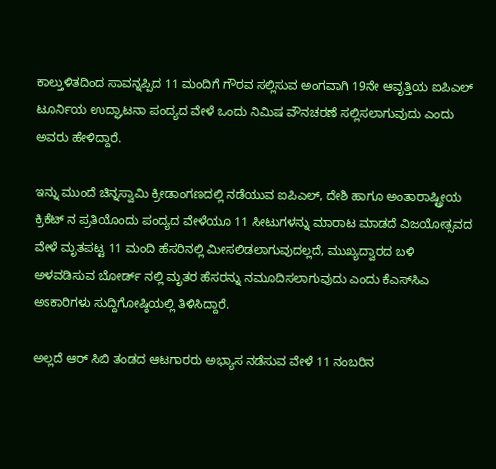ಕಾಲ್ತುಳಿತದಿಂದ ಸಾವನ್ನಪ್ಪಿದ 11 ಮಂದಿಗೆ ಗೌರವ ಸಲ್ಲಿಸುವ ಅಂಗವಾಗಿ 19ನೇ ಆವೃತ್ತಿಯ ಐಪಿಎಲ್‌ ಟೂರ್ನಿಯ ಉದ್ಘಾಟನಾ ಪಂದ್ಯದ ವೇಳೆ ಒಂದು ನಿಮಿಷ ವೌನಚರಣೆ ಸಲ್ಲಿಸಲಾಗುವುದು ಎಂದು ಅವರು ಹೇಳಿದ್ದಾರೆ.

ಇನ್ನು ಮುಂದೆ ಚಿನ್ನಸ್ವಾಮಿ ಕ್ರೀಡಾಂಗಣದಲ್ಲಿ ನಡೆಯುವ ಐಪಿಎಲ್‌, ದೇಶಿ ಹಾಗೂ ಅಂತಾರಾಷ್ಟ್ರೀಯ ಕ್ರಿಕೆಟ್‌ ನ ಪ್ರತಿಯೊಂದು ಪಂದ್ಯದ ವೇಳೆಯೂ 11 ಸೀಟುಗಳನ್ನು ಮಾರಾಟ ಮಾಡದೆ ವಿಜಯೋತ್ಸವದ ವೇಳೆ ಮೃತಪಟ್ಟ 11 ಮಂದಿ ಹೆಸರಿನಲ್ಲಿ ಮೀಸಲಿಡಲಾಗುವುದಲ್ಲದೆ, ಮುಖ್ಯದ್ವಾರದ ಬಳಿ ಅಳವಡಿಸುವ ಬೋರ್ಡ್‌ ನಲ್ಲಿ ಮೃತರ ಹೆಸರನ್ನು ನಮೂದಿಸಲಾಗುವುದು ಎಂದು ಕೆಎಸ್‌ಸಿಎ ಅಽಕಾರಿಗಳು ಸುದ್ದಿಗೋಷ್ಠಿಯಲ್ಲಿ ತಿಳಿಸಿದ್ದಾರೆ.

ಅಲ್ಲದೆ ಆರ್‌ ಸಿಬಿ ತಂಡದ ಆಟಗಾರರು ಅಭ್ಯಾಸ ನಡೆಸುವ ವೇಳೆ 11 ನಂಬರಿನ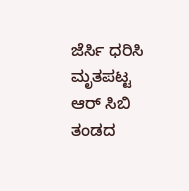ಜೆರ್ಸಿ ಧರಿಸಿ ಮೃತಪಟ್ಟ ಆರ್‌ ಸಿಬಿ ತಂಡದ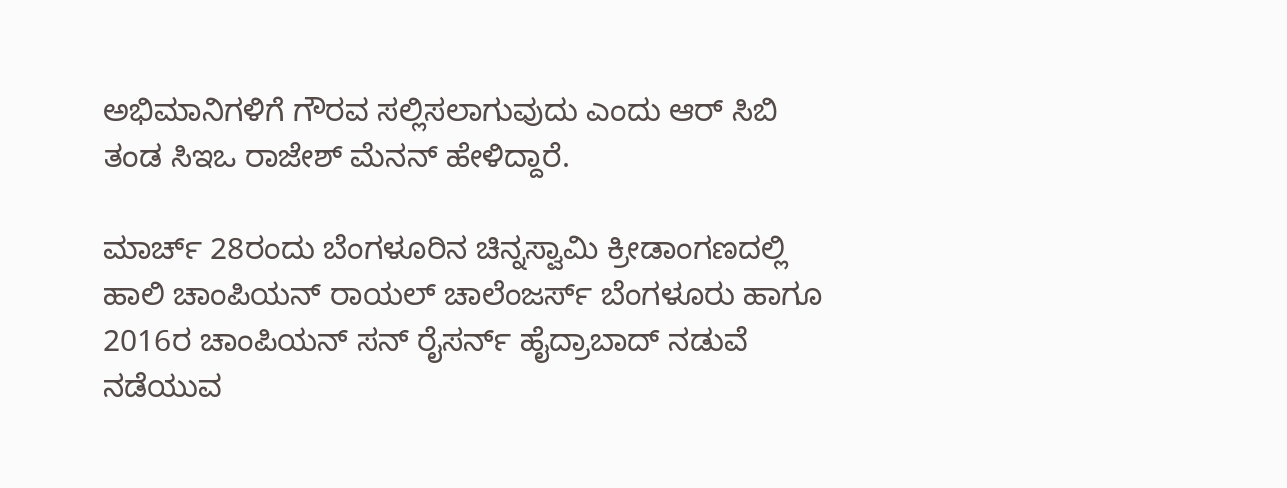ಅಭಿಮಾನಿಗಳಿಗೆ ಗೌರವ ಸಲ್ಲಿಸಲಾಗುವುದು ಎಂದು ಆರ್‌ ಸಿಬಿ ತಂಡ ಸಿಇಒ ರಾಜೇಶ್‌ ಮೆನನ್‌ ಹೇಳಿದ್ದಾರೆ.

ಮಾರ್ಚ್‌ 28ರಂದು ಬೆಂಗಳೂರಿನ ಚಿನ್ನಸ್ವಾಮಿ ಕ್ರೀಡಾಂಗಣದಲ್ಲಿ ಹಾಲಿ ಚಾಂಪಿಯನ್‌ ರಾಯಲ್‌ ಚಾಲೆಂಜರ್ಸ್‌ ಬೆಂಗಳೂರು ಹಾಗೂ 2016ರ ಚಾಂಪಿಯನ್‌ ಸನ್‌ ರೈಸರ್ನ್‌ ಹೈದ್ರಾಬಾದ್‌ ನಡುವೆ ನಡೆಯುವ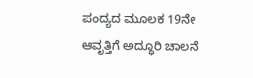ಪಂದ್ಯದ ಮೂಲಕ 19ನೇ ಆವೃತ್ತಿಗೆ ಅದ್ಧೂರಿ ಚಾಲನೆ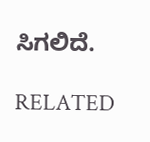ಸಿಗಲಿದೆ.

RELATED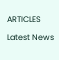ARTICLES

Latest News